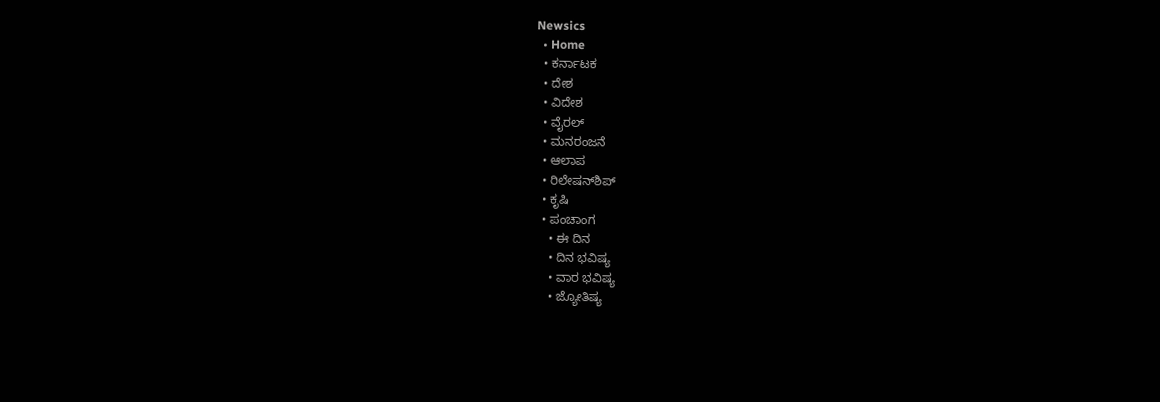Newsics
  • Home
  • ಕರ್ನಾಟಕ
  • ದೇಶ
  • ವಿದೇಶ
  • ವೈರಲ್
  • ಮನರಂಜನೆ
  • ಆಲಾಪ
  • ರಿಲೇಷನ್‌ಶಿಪ್
  • ಕೃಷಿ
  • ಪಂಚಾಂಗ
    • ಈ ದಿನ
    • ದಿನ ಭವಿಷ್ಯ
    • ವಾರ ಭವಿಷ್ಯ
    • ಜ್ಯೋತಿಷ್ಯ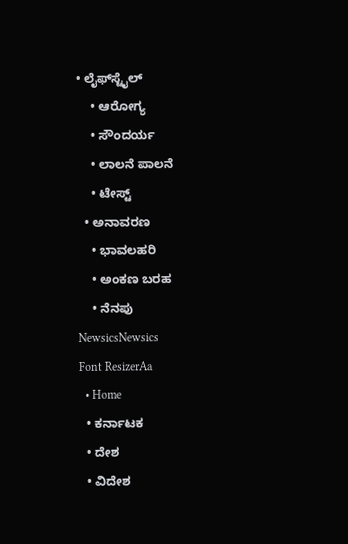• ಲೈಫ್‌ಸ್ಟೈಲ್
    • ಆರೋಗ್ಯ
    • ಸೌಂದರ್ಯ
    • ಲಾಲನೆ ಪಾಲನೆ
    • ಟೇಸ್ಟ್
  • ಅನಾವರಣ
    • ಭಾವಲಹರಿ
    • ಅಂಕಣ ಬರಹ
    • ನೆನಪು
NewsicsNewsics
Font ResizerAa
  • Home
  • ಕರ್ನಾಟಕ
  • ದೇಶ
  • ವಿದೇಶ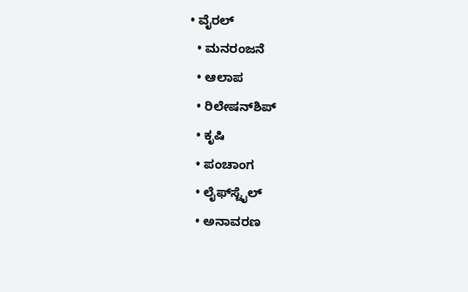• ವೈರಲ್
  • ಮನರಂಜನೆ
  • ಆಲಾಪ
  • ರಿಲೇಷನ್‌ಶಿಪ್
  • ಕೃಷಿ
  • ಪಂಚಾಂಗ
  • ಲೈಫ್‌ಸ್ಟೈಲ್
  • ಅನಾವರಣ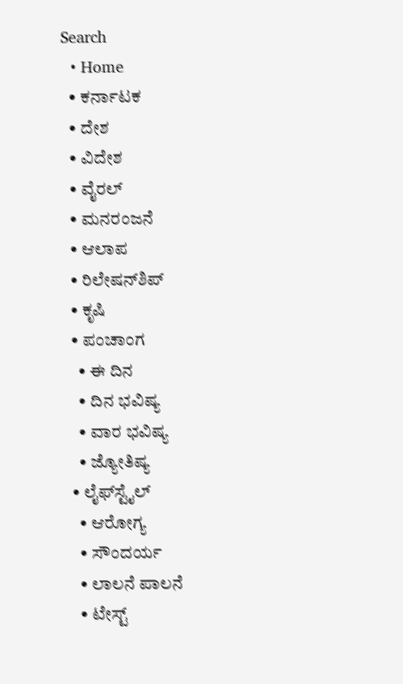Search
  • Home
  • ಕರ್ನಾಟಕ
  • ದೇಶ
  • ವಿದೇಶ
  • ವೈರಲ್
  • ಮನರಂಜನೆ
  • ಆಲಾಪ
  • ರಿಲೇಷನ್‌ಶಿಪ್
  • ಕೃಷಿ
  • ಪಂಚಾಂಗ
    • ಈ ದಿನ
    • ದಿನ ಭವಿಷ್ಯ
    • ವಾರ ಭವಿಷ್ಯ
    • ಜ್ಯೋತಿಷ್ಯ
  • ಲೈಫ್‌ಸ್ಟೈಲ್
    • ಆರೋಗ್ಯ
    • ಸೌಂದರ್ಯ
    • ಲಾಲನೆ ಪಾಲನೆ
    • ಟೇಸ್ಟ್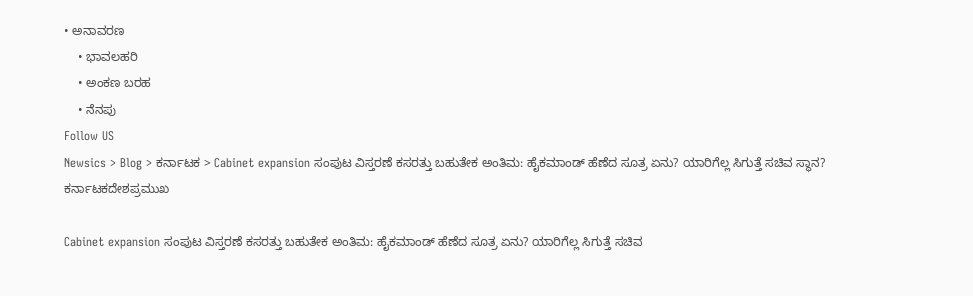• ಅನಾವರಣ
    • ಭಾವಲಹರಿ
    • ಅಂಕಣ ಬರಹ
    • ನೆನಪು
Follow US
Newsics > Blog > ಕರ್ನಾಟಕ > Cabinet expansion ಸಂಪುಟ ವಿಸ್ತರಣೆ ಕಸರತ್ತು ಬಹುತೇಕ ಅಂತಿಮ: ಹೈಕಮಾಂಡ್ ಹೆಣೆದ ಸೂತ್ರ ಏನು? ಯಾರಿಗೆಲ್ಲ ಸಿಗುತ್ತೆ ಸಚಿವ ಸ್ಥಾನ?
ಕರ್ನಾಟಕದೇಶಪ್ರಮುಖ

Cabinet expansion ಸಂಪುಟ ವಿಸ್ತರಣೆ ಕಸರತ್ತು ಬಹುತೇಕ ಅಂತಿಮ: ಹೈಕಮಾಂಡ್ ಹೆಣೆದ ಸೂತ್ರ ಏನು? ಯಾರಿಗೆಲ್ಲ ಸಿಗುತ್ತೆ ಸಚಿವ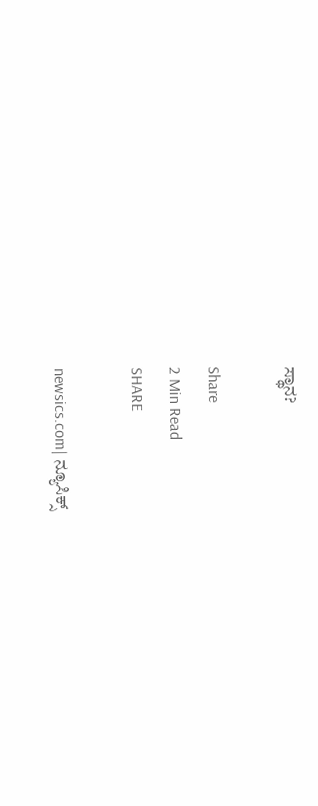ಸ್ಥಾನ?

Share
2 Min Read
SHARE

newsics.com| ನ್ಯೂಸಿಕ್ಸ್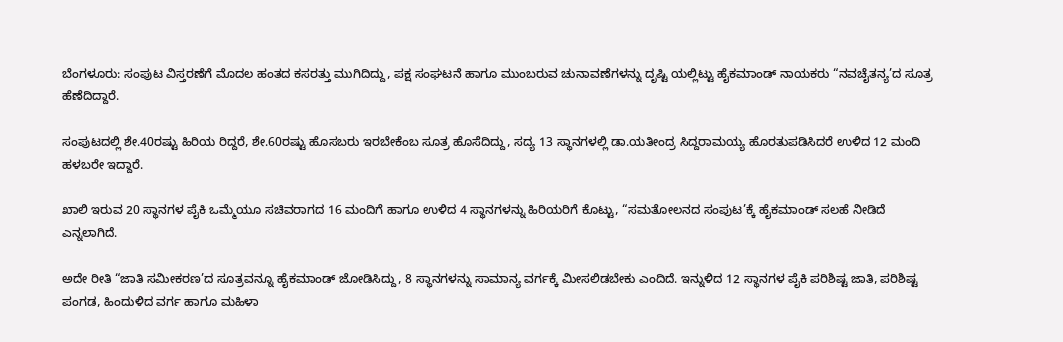ಬೆಂಗಳೂರು: ಸಂಪುಟ ವಿಸ್ತರಣೆಗೆ ಮೊದಲ ಹಂತದ ಕಸರತ್ತು ಮುಗಿದಿದ್ದು, ಪಕ್ಷ ಸಂಘಟನೆ ಹಾಗೂ ಮುಂಬರುವ ಚುನಾವಣೆಗಳನ್ನು ದೃಷ್ಟಿ ಯಲ್ಲಿಟ್ಟು ಹೈಕಮಾಂಡ್‌ ನಾಯಕರು “ನವಚೈತನ್ಯ’ದ ಸೂತ್ರ ಹೆಣೆದಿದ್ದಾರೆ.

ಸಂಪುಟದಲ್ಲಿ ಶೇ.40ರಷ್ಟು ಹಿರಿಯ ರಿದ್ದರೆ, ಶೇ.60ರಷ್ಟು ಹೊಸಬರು ಇರಬೇಕೆಂಬ ಸೂತ್ರ ಹೊಸೆದಿದ್ದು, ಸದ್ಯ 13 ಸ್ಥಾನಗಳಲ್ಲಿ ಡಾ.ಯತೀಂದ್ರ ಸಿದ್ದರಾಮಯ್ಯ ಹೊರತುಪಡಿಸಿದರೆ ಉಳಿದ 12 ಮಂದಿ ಹಳಬರೇ ಇದ್ದಾರೆ.

ಖಾಲಿ ಇರುವ 20 ಸ್ಥಾನಗಳ ಪೈಕಿ ಒಮ್ಮೆಯೂ ಸಚಿವರಾಗದ 16 ಮಂದಿಗೆ ಹಾಗೂ ಉಳಿದ 4 ಸ್ಥಾನಗಳನ್ನು ಹಿರಿಯರಿಗೆ ಕೊಟ್ಟು, “ಸಮತೋಲನದ ಸಂಪುಟ’ಕ್ಕೆ ಹೈಕಮಾಂಡ್‌ ಸಲಹೆ ನೀಡಿದೆ ಎನ್ನಲಾಗಿದೆ.

ಅದೇ ರೀತಿ “ಜಾತಿ ಸಮೀಕರಣ’ದ ಸೂತ್ರವನ್ನೂ ಹೈಕಮಾಂಡ್‌ ಜೋಡಿಸಿದ್ದು, 8 ಸ್ಥಾನಗಳನ್ನು ಸಾಮಾನ್ಯ ವರ್ಗಕ್ಕೆ ಮೀಸಲಿಡಬೇಕು ಎಂದಿದೆ. ಇನ್ನುಳಿದ 12 ಸ್ಥಾನಗಳ ಪೈಕಿ ಪರಿಶಿಷ್ಟ ಜಾತಿ, ಪರಿಶಿಷ್ಟ ಪಂಗಡ, ಹಿಂದುಳಿದ ವರ್ಗ ಹಾಗೂ ಮಹಿಳಾ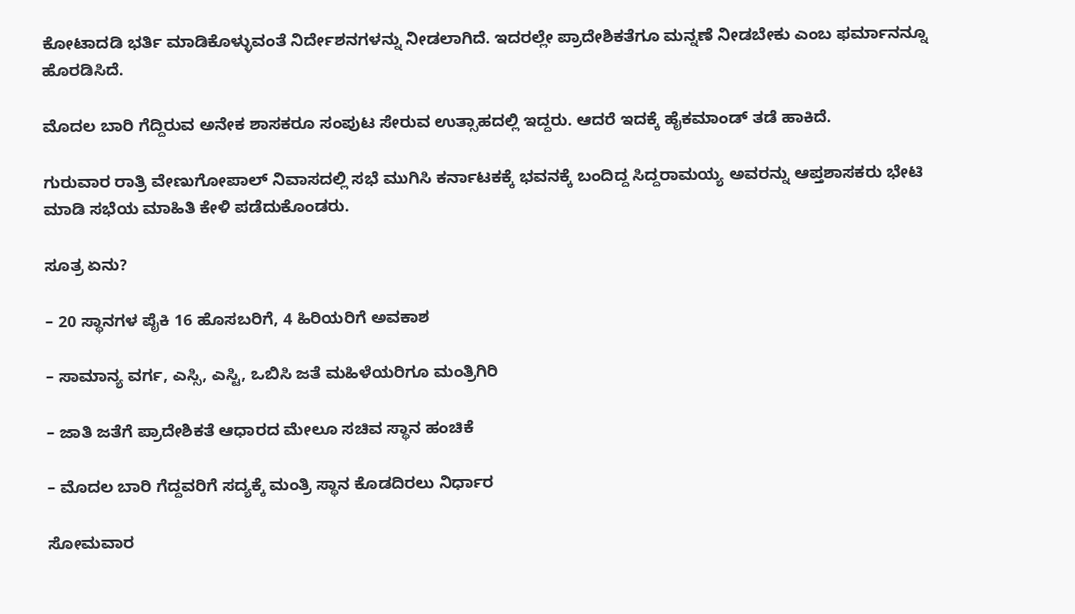ಕೋಟಾದಡಿ ಭರ್ತಿ ಮಾಡಿಕೊಳ್ಳುವಂತೆ ನಿರ್ದೇಶನಗಳನ್ನು ನೀಡಲಾಗಿದೆ. ಇದರಲ್ಲೇ ಪ್ರಾದೇಶಿಕತೆಗೂ ಮನ್ನಣೆ ನೀಡಬೇಕು ಎಂಬ ಫರ್ಮಾನನ್ನೂ ಹೊರಡಿಸಿದೆ.

ಮೊದಲ ಬಾರಿ ಗೆದ್ದಿರುವ ಅನೇಕ ಶಾಸಕರೂ ಸಂಪುಟ ಸೇರುವ ಉತ್ಸಾಹದಲ್ಲಿ ಇದ್ದರು. ಆದರೆ ಇದಕ್ಕೆ ಹೈಕಮಾಂಡ್‌ ತಡೆ ಹಾಕಿದೆ.

ಗುರುವಾರ ರಾತ್ರಿ ವೇಣುಗೋಪಾಲ್‌ ನಿವಾಸದಲ್ಲಿ ಸಭೆ ಮುಗಿಸಿ ಕರ್ನಾಟಕಕ್ಕೆ ಭವನಕ್ಕೆ ಬಂದಿದ್ದ ಸಿದ್ದರಾಮಯ್ಯ ಅವರನ್ನು ಆಪ್ತಶಾಸಕರು ಭೇಟಿ ಮಾಡಿ ಸಭೆಯ ಮಾಹಿತಿ ಕೇಳಿ ಪಡೆದುಕೊಂಡರು.

ಸೂತ್ರ ಏನು?

– 20 ಸ್ಥಾನಗಳ ಪೈಕಿ 16 ಹೊಸಬರಿಗೆ, 4 ಹಿರಿಯರಿಗೆ ಅವಕಾಶ

– ಸಾಮಾನ್ಯ ವರ್ಗ, ಎಸ್ಸಿ, ಎಸ್ಟಿ, ಒಬಿಸಿ ಜತೆ ಮಹಿಳೆಯರಿಗೂ ಮಂತ್ರಿಗಿರಿ

– ಜಾತಿ ಜತೆಗೆ ಪ್ರಾದೇಶಿಕತೆ ಆಧಾರದ ಮೇಲೂ ಸಚಿವ ಸ್ಥಾನ ಹಂಚಿಕೆ

– ಮೊದಲ ಬಾರಿ ಗೆದ್ದವರಿಗೆ ಸದ್ಯಕ್ಕೆ ಮಂತ್ರಿ ಸ್ಥಾನ ಕೊಡದಿರಲು ನಿರ್ಧಾರ

ಸೋಮವಾರ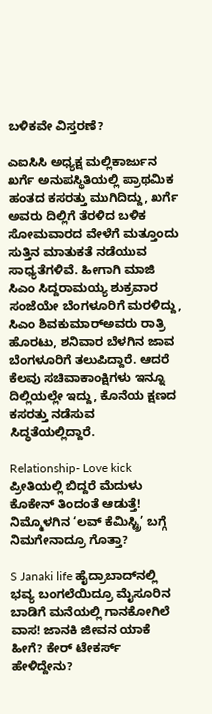ಬಳಿಕವೇ ವಿಸ್ತರಣೆ?

ಎಐಸಿಸಿ ಅಧ್ಯಕ್ಷ ಮಲ್ಲಿಕಾರ್ಜುನ ಖರ್ಗೆ ಅನುಪಸ್ಥಿತಿಯಲ್ಲಿ ಪ್ರಾಥಮಿಕ ಹಂತದ ಕಸರತ್ತು ಮುಗಿದಿದ್ದು, ಖರ್ಗೆ ಅವರು ದಿಲ್ಲಿಗೆ ತೆರಳಿದ ಬಳಿಕ ಸೋಮವಾರದ ವೇಳೆಗೆ ಮತ್ತೂಂದು ಸುತ್ತಿನ ಮಾತುಕತೆ ನಡೆಯುವ ಸಾಧ್ಯತೆಗಳಿವೆ. ಹೀಗಾಗಿ ಮಾಜಿ ಸಿಎಂ ಸಿದ್ದರಾಮಯ್ಯ ಶುಕ್ರವಾರ ಸಂಜೆಯೇ ಬೆಂಗಳೂರಿಗೆ ಮರಳಿದ್ದು, ಸಿಎಂ ಶಿವಕುಮಾರ್‌ಅವರು ರಾತ್ರಿ ಹೊರಟು, ಶನಿವಾರ ಬೆಳಗಿನ ಜಾವ ಬೆಂಗಳೂರಿಗೆ ತಲುಪಿದ್ದಾರೆ. ಆದರೆ ಕೆಲವು ಸಚಿವಾಕಾಂಕ್ಷಿಗಳು ಇನ್ನೂ ದಿಲ್ಲಿಯಲ್ಲೇ ಇದ್ದು, ಕೊನೆಯ ಕ್ಷಣದ ಕಸರತ್ತು ನಡೆಸುವ ಸಿದ್ಧತೆಯಲ್ಲಿದ್ದಾರೆ.

Relationship- Love kick ಪ್ರೀತಿಯಲ್ಲಿ ಬಿದ್ದರೆ ಮೆದುಳು ಕೊಕೇನ್ ತಿಂದಂತೆ ಆಡುತ್ತೆ! ನಿಮ್ಮೊಳಗಿನ ‘ಲವ್ ಕೆಮಿಸ್ಟ್ರಿ’ ಬಗ್ಗೆ ನಿಮಗೇನಾದ್ರೂ ಗೊತ್ತಾ?

S Janaki life ಹೈದ್ರಾಬಾದ್‌ನಲ್ಲಿ ಭವ್ಯ ಬಂಗಲೆಯಿದ್ರೂ ಮೈಸೂರಿನ ಬಾಡಿಗೆ ಮನೆಯಲ್ಲಿ ಗಾನಕೋಗಿಲೆ ವಾಸ! ಜಾನಕಿ ಜೀವನ ಯಾಕೆ ಹೀಗೆ? ಕೇರ್ ಟೇಕರ್ಸ್ ಹೇಳಿದ್ದೇನು?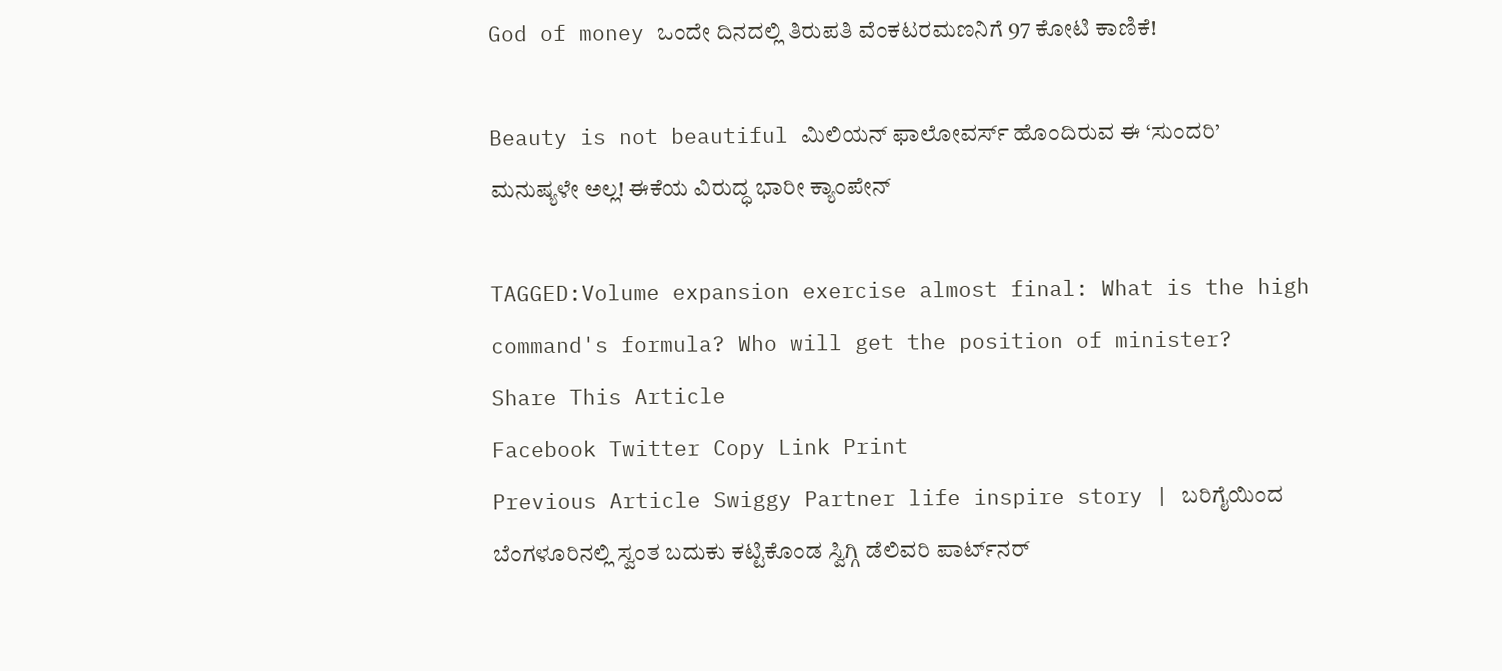God of money ಒಂದೇ ದಿನದಲ್ಲಿ ತಿರುಪತಿ ವೆಂಕಟರಮಣನಿಗೆ 97 ಕೋಟಿ ಕಾಣಿಕೆ!

Beauty is not beautiful ಮಿಲಿಯನ್ ಫಾಲೋವರ್ಸ್ ಹೊಂದಿರುವ ಈ ‘ಸುಂದರಿ’ ಮನುಷ್ಯಳೇ ಅಲ್ಲ! ಈಕೆಯ ವಿರುದ್ಧ ಭಾರೀ ಕ್ಯಾಂಪೇನ್

TAGGED:Volume expansion exercise almost final: What is the high command's formula? Who will get the position of minister?
Share This Article
Facebook Twitter Copy Link Print
Previous Article Swiggy Partner life inspire story | ಬರಿಗೈಯಿಂದ ಬೆಂಗಳೂರಿನಲ್ಲಿ ಸ್ವಂತ ಬದುಕು ಕಟ್ಟಿಕೊಂಡ ಸ್ವಿಗ್ಗಿ ಡೆಲಿವರಿ ಪಾರ್ಟ್‌ನರ್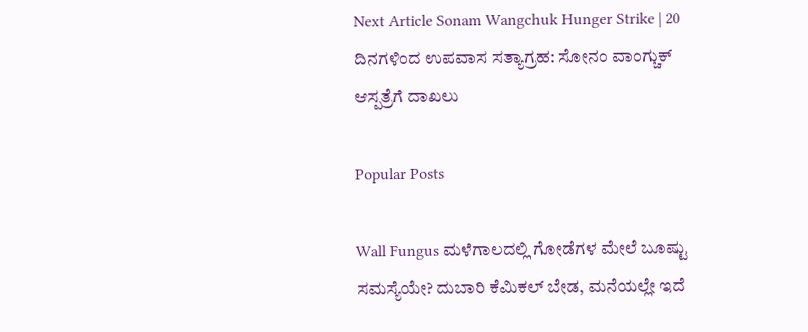Next Article Sonam Wangchuk Hunger Strike | 20 ದಿನಗಳಿಂದ ಉಪವಾಸ ಸತ್ಯಾಗ್ರಹ: ಸೋನಂ ವಾಂಗ್ಚುಕ್ ಆಸ್ಪತ್ರೆಗೆ ದಾಖಲು

Popular Posts

Wall Fungus ಮಳೆಗಾಲದಲ್ಲಿ ಗೋಡೆಗಳ ಮೇಲೆ ಬೂಷ್ಟು ಸಮಸ್ಯೆಯೇ? ದುಬಾರಿ ಕೆಮಿಕಲ್ ಬೇಡ, ಮನೆಯಲ್ಲೇ ಇದೆ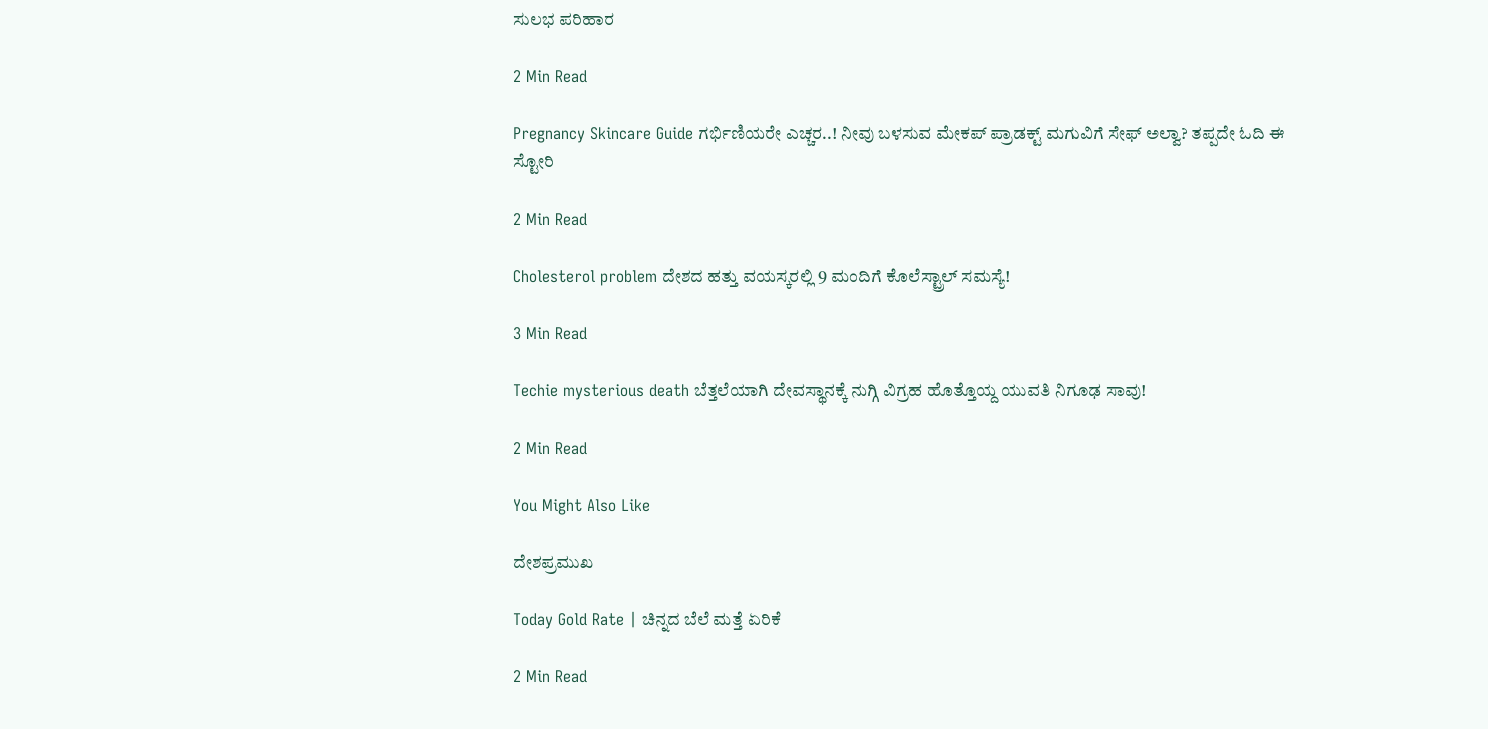ಸುಲಭ ಪರಿಹಾರ

2 Min Read

Pregnancy Skincare Guide ಗರ್ಭಿಣಿಯರೇ ಎಚ್ಚರ..! ನೀವು ಬಳಸುವ ಮೇಕಪ್ ಪ್ರಾಡಕ್ಟ್ ಮಗುವಿಗೆ ಸೇಫ್ ಅಲ್ವಾ? ತಪ್ಪದೇ ಓದಿ ಈ ಸ್ಟೋರಿ

2 Min Read

Cholesterol problem ದೇಶದ ಹತ್ತು ವಯಸ್ಕರಲ್ಲಿ 9 ಮಂದಿಗೆ ಕೊಲೆಸ್ಟ್ರಾಲ್ ಸಮಸ್ಯೆ!

3 Min Read

Techie mysterious death ಬೆತ್ತಲೆಯಾಗಿ ದೇವಸ್ಥಾನಕ್ಕೆ ನುಗ್ಗಿ ವಿಗ್ರಹ ಹೊತ್ತೊಯ್ದ ಯುವತಿ ನಿಗೂಢ ಸಾವು!

2 Min Read

You Might Also Like

ದೇಶಪ್ರಮುಖ

Today Gold Rate | ಚಿನ್ನದ ಬೆಲೆ ಮತ್ತೆ ಏರಿಕೆ

2 Min Read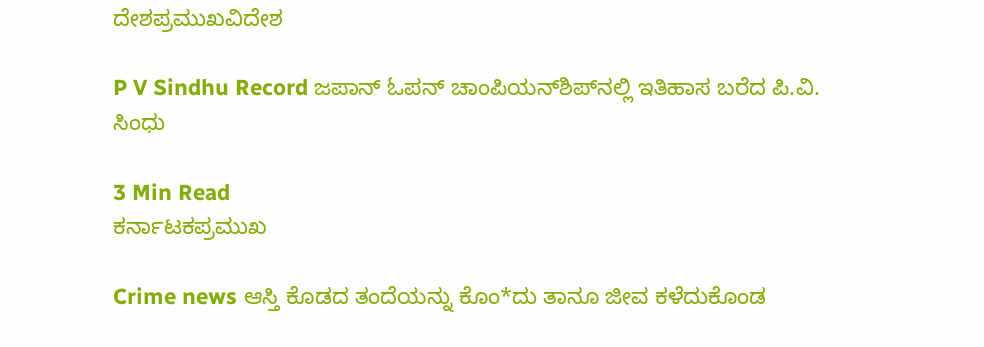ದೇಶಪ್ರಮುಖವಿದೇಶ

P V Sindhu Record ಜಪಾನ್ ಓಪನ್ ಚಾಂಪಿಯನ್‌ಶಿಪ್‌ನಲ್ಲಿ ಇತಿಹಾಸ ಬರೆದ ಪಿ.ವಿ. ಸಿಂಧು

3 Min Read
ಕರ್ನಾಟಕಪ್ರಮುಖ

Crime news ಆಸ್ತಿ ಕೊಡದ ತಂದೆಯನ್ನು‌ ಕೊಂ*ದು ತಾನೂ ಜೀವ ಕಳೆದುಕೊಂಡ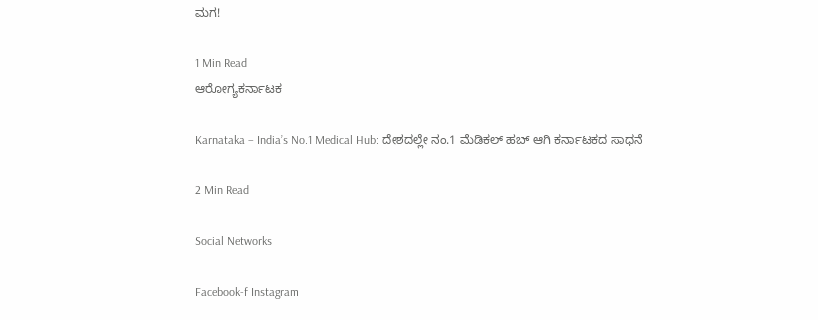ಮಗ!

1 Min Read
ಆರೋಗ್ಯಕರ್ನಾಟಕ

Karnataka – India’s No.1 Medical Hub: ದೇಶದಲ್ಲೇ ನಂ.1 ಮೆಡಿಕಲ್ ಹಬ್ ಆಗಿ ಕರ್ನಾಟಕದ ಸಾಧನೆ

2 Min Read

Social Networks

Facebook-f Instagram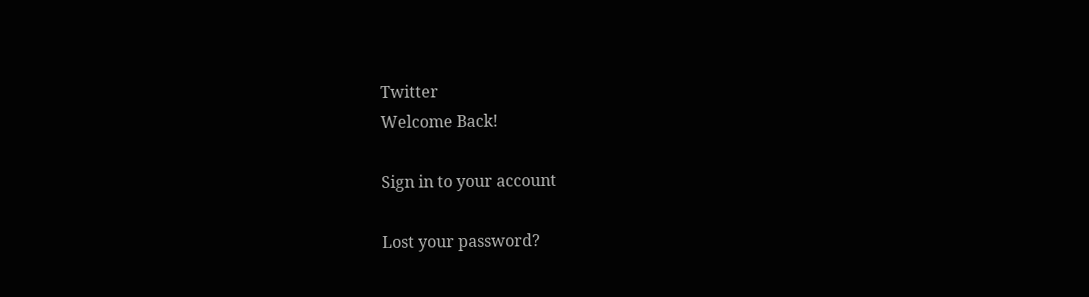Twitter
Welcome Back!

Sign in to your account

Lost your password?